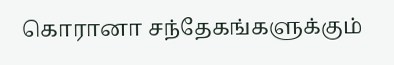கொரானா சந்தேகங்களுக்கும்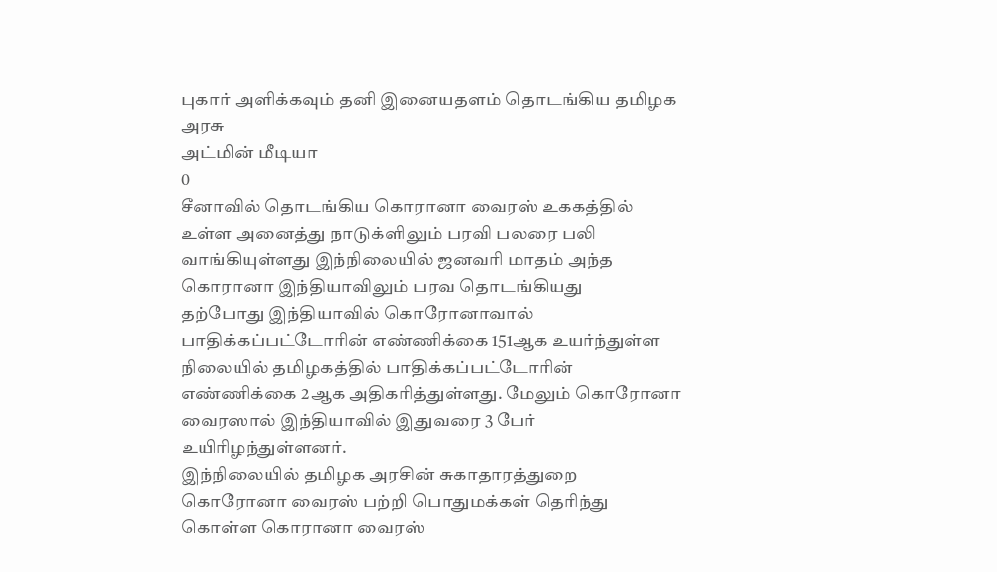புகார் அளிக்கவும் தனி இனையதளம் தொடங்கிய தமிழக அரசு
அட்மின் மீடியா
0
சீனாவில் தொடங்கிய கொரானா வைரஸ் உககத்தில் உள்ள அனைத்து நாடுக்ளிலும் பரவி பலரை பலி வாங்கியுள்ளது இந்நிலையில் ஜனவரி மாதம் அந்த கொரானா இந்தியாவிலும் பரவ தொடங்கியது
தற்போது இந்தியாவில் கொரோனாவால் பாதிக்கப்பட்டோரின் எண்ணிக்கை 151ஆக உயர்ந்துள்ள நிலையில் தமிழகத்தில் பாதிக்கப்பட்டோரின் எண்ணிக்கை 2ஆக அதிகரித்துள்ளது. மேலும் கொரோனா வைரஸால் இந்தியாவில் இதுவரை 3 பேர் உயிரிழந்துள்ளனர்.
இந்நிலையில் தமிழக அரசின் சுகாதாரத்துறை கொரோனா வைரஸ் பற்றி பொதுமக்கள் தெரிந்து கொள்ள கொரானா வைரஸ்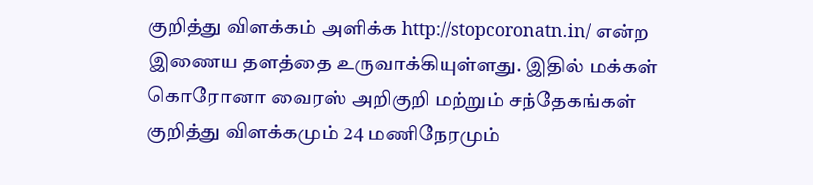குறித்து விளக்கம் அளிக்க http://stopcoronatn.in/ என்ற இணைய தளத்தை உருவாக்கியுள்ளது. இதில் மக்கள் கொரோனா வைரஸ் அறிகுறி மற்றும் சந்தேகங்கள் குறித்து விளக்கமும் 24 மணிநேரமும்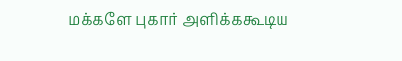மக்களே புகார் அளிக்ககூடிய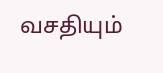வசதியும்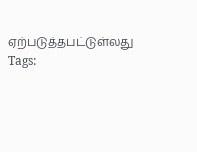ஏற்படுத்தபட்டுள்லது
Tags: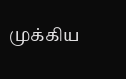முக்கிய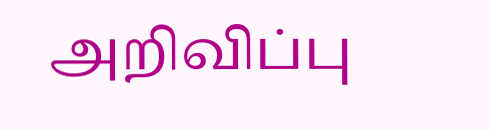அறிவிப்பு